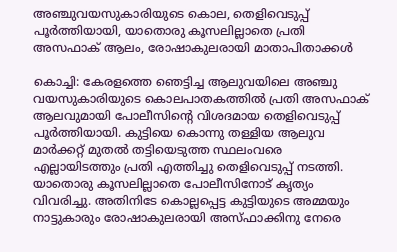അഞ്ചുവയസുകാരിയുടെ കൊല, തെളിവെടുപ്പ് പൂര്‍ത്തിയായി, യാതൊരു കൂസലില്ലാതെ പ്രതി അസഫാക് ആലം, രോഷാകുലരായി മാതാപിതാക്കള്‍

കൊച്ചി: കേരളത്തെ ഞെട്ടിച്ച ആലുവയിലെ അഞ്ചു വയസുകാരിയുടെ കൊലപാതകത്തില്‍ പ്രതി അസഫാക് ആലവുമായി പോലീസിന്റെ വിശദമായ തെളിവെടുപ്പ് പൂര്‍ത്തിയായി. കുട്ടിയെ കൊന്നു തള്ളിയ ആലുവ മാര്‍ക്കറ്റ് മുതല്‍ തട്ടിയെടുത്ത സ്ഥലംവരെ എല്ലായിടത്തും പ്രതി എത്തിച്ചു തെളിവെടുപ്പ് നടത്തി. യാതൊരു കൂസലില്ലാതെ പോലീസിനോട് കൃത്യം വിവരിച്ചു. അതിനിടേ കൊല്ലപ്പെട്ട കുട്ടിയുടെ അമ്മയും നാട്ടുകാരും രോഷാകുലരായി അസ്ഫാക്കിനു നേരെ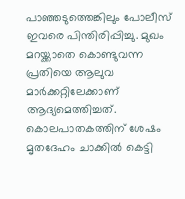പാഞ്ഞടുത്തെങ്കിലും പോലീസ് ഇവരെ പിന്തിരിപ്പിച്ചു. മുഖം മറയ്ക്കാതെ കൊണ്ടുവന്ന പ്രതിയെ ആലുവ മാര്‍ക്കറ്റിലേക്കാണ് ആദ്യമെത്തിച്ചത്. കൊലപാതകത്തിന് ശേഷം മൃതദേഹം ചാക്കില്‍ കെട്ടി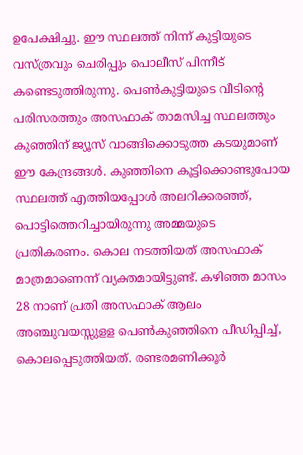ഉപേക്ഷിച്ചു. ഈ സ്ഥലത്ത് നിന്ന് കുട്ടിയുടെ വസ്ത്രവും ചെരിപ്പും പൊലീസ് പിന്നീട് കണ്ടെടുത്തിരുന്നു. പെണ്‍കുട്ടിയുടെ വീടിന്റെ പരിസരത്തും അസഫാക് താമസിച്ച സ്ഥലത്തും കുഞ്ഞിന് ജ്യൂസ് വാങ്ങിക്കൊടുത്ത കടയുമാണ് ഈ കേന്ദ്രങ്ങള്‍. കുഞ്ഞിനെ കൂട്ടിക്കൊണ്ടുപോയ സ്ഥലത്ത് എത്തിയപ്പോള്‍ അലറിക്കരഞ്ഞ്, പൊട്ടിത്തെറിച്ചായിരുന്നു അമ്മയുടെ പ്രതികരണം. കൊല നടത്തിയത് അസഫാക് മാത്രമാണെന്ന് വ്യക്തമായിട്ടുണ്ട്. കഴിഞ്ഞ മാസം 28 നാണ് പ്രതി അസഫാക് ആലം അഞ്ചുവയസ്സുളള പെണ്‍കുഞ്ഞിനെ പീഡിപ്പിച്ച്, കൊലപ്പെടുത്തിയത്. രണ്ടരമണിക്കൂര്‍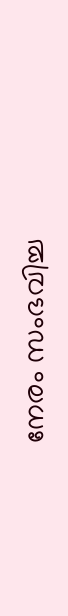നേരം സംഭവിച്ച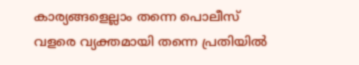കാര്യങ്ങളെല്ലാം തന്നെ പൊലീസ് വളരെ വ്യക്തമായി തന്നെ പ്രതിയില്‍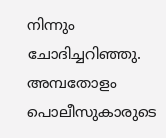നിന്നും ചോദിച്ചറിഞ്ഞു. അമ്പതോളം പൊലീസുകാരുടെ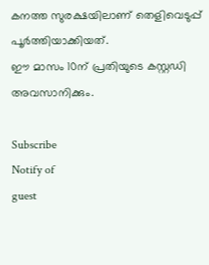കനത്ത സുരക്ഷയിലാണ് തെളിവെടുപ്പ് പൂര്‍ത്തിയാക്കിയത്.
ഈ മാസം 10ന് പ്രതിയുടെ കസ്റ്റഡി അവസാനിക്കും.

Subscribe
Notify of
guest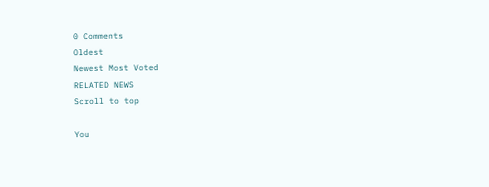0 Comments
Oldest
Newest Most Voted
RELATED NEWS
Scroll to top

You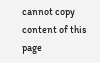cannot copy content of this page